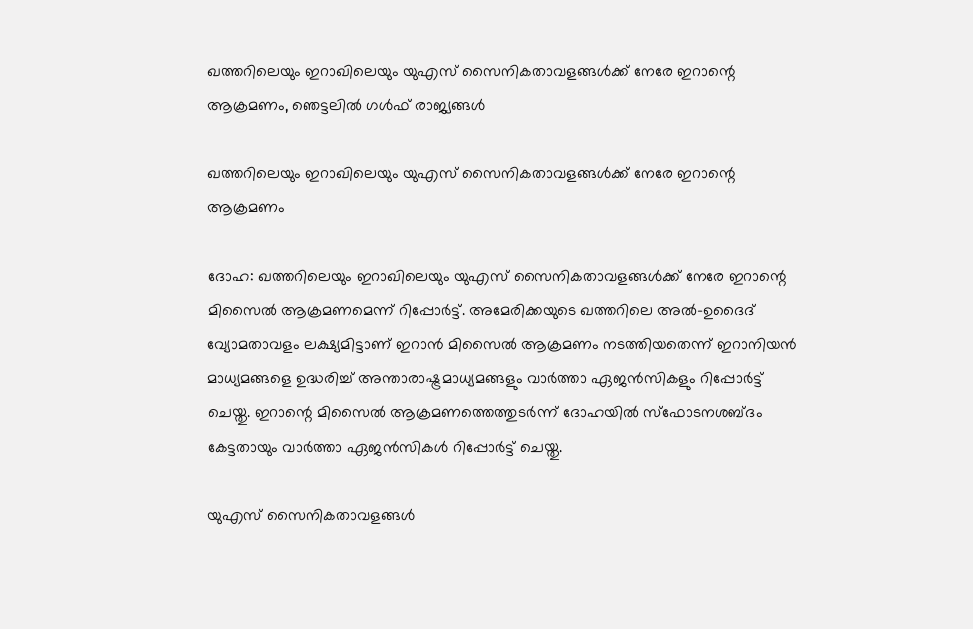ഖത്തറിലെയും ഇറാഖിലെയും യുഎസ് സൈനികതാവളങ്ങള്‍ക്ക് നേരേ ഇറാന്റെ ആക്രമണം, ഞെട്ടലിൽ ഗൾഫ് രാജ്യങ്ങൾ

ഖത്തറിലെയും ഇറാഖിലെയും യുഎസ് സൈനികതാവളങ്ങള്‍ക്ക് നേരേ ഇറാന്റെ ആക്രമണം

ദോഹ: ഖത്തറിലെയും ഇറാഖിലെയും യുഎസ് സൈനികതാവളങ്ങള്‍ക്ക് നേരേ ഇറാന്റെ മിസൈല്‍ ആക്രമണമെന്ന് റിപ്പോര്‍ട്ട്. അമേരിക്കയുടെ ഖത്തറിലെ അല്‍-ഉദൈദ് വ്യോമതാവളം ലക്ഷ്യമിട്ടാണ് ഇറാന്‍ മിസൈല്‍ ആക്രമണം നടത്തിയതെന്ന് ഇറാനിയന്‍ മാധ്യമങ്ങളെ ഉദ്ധരിച്ച് അന്താരാഷ്ട്രമാധ്യമങ്ങളും വാര്‍ത്താ ഏജന്‍സികളും റിപ്പോര്‍ട്ട് ചെയ്തു. ഇറാന്റെ മിസൈല്‍ ആക്രമണത്തെത്തുടര്‍ന്ന് ദോഹയില്‍ സ്‌ഫോടനശബ്ദം കേട്ടതായും വാര്‍ത്താ ഏജന്‍സികള്‍ റിപ്പോര്‍ട്ട് ചെയ്തു.

യുഎസ് സൈനികതാവളങ്ങള്‍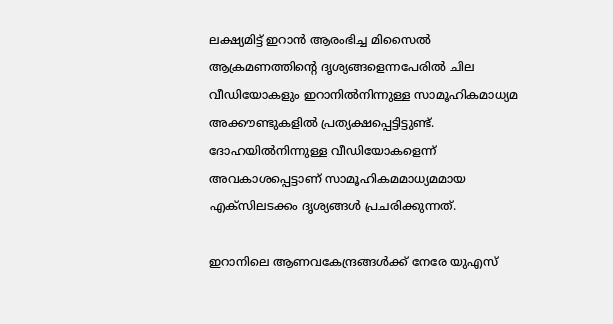ലക്ഷ്യമിട്ട് ഇറാന്‍ ആരംഭിച്ച മിസൈല്‍ ആക്രമണത്തിന്റെ ദൃശ്യങ്ങളെന്നപേരില്‍ ചില വീഡിയോകളും ഇറാനില്‍നിന്നുള്ള സാമൂഹികമാധ്യമ അക്കൗണ്ടുകളില്‍ പ്രത്യക്ഷപ്പെട്ടിട്ടുണ്ട്. ദോഹയില്‍നിന്നുള്ള വീഡിയോകളെന്ന് അവകാശപ്പെട്ടാണ് സാമൂഹികമമാധ്യമമായ എക്‌സിലടക്കം ദൃശ്യങ്ങള്‍ പ്രചരിക്കുന്നത്.

ഇറാനിലെ ആണവകേന്ദ്രങ്ങള്‍ക്ക് നേരേ യുഎസ്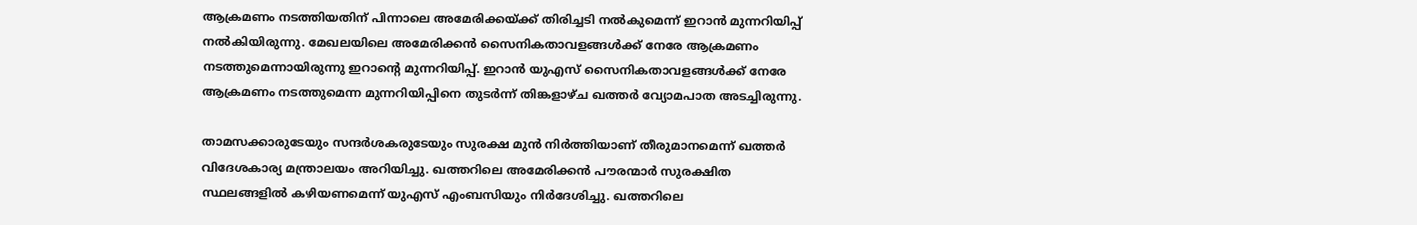ആക്രമണം നടത്തിയതിന് പിന്നാലെ അമേരിക്കയ്ക്ക് തിരിച്ചടി നല്‍കുമെന്ന് ഇറാന്‍ മുന്നറിയിപ്പ് നല്‍കിയിരുന്നു. മേഖലയിലെ അമേരിക്കന്‍ സൈനികതാവളങ്ങള്‍ക്ക് നേരേ ആക്രമണം നടത്തുമെന്നായിരുന്നു ഇറാന്റെ മുന്നറിയിപ്പ്. ഇറാന്‍ യുഎസ് സൈനികതാവളങ്ങള്‍ക്ക് നേരേ ആക്രമണം നടത്തുമെന്ന മുന്നറിയിപ്പിനെ തുടര്‍ന്ന് തിങ്കളാഴ്ച ഖത്തര്‍ വ്യോമപാത അടച്ചിരുന്നു.

താമസക്കാരുടേയും സന്ദര്‍ശകരുടേയും സുരക്ഷ മുന്‍ നിര്‍ത്തിയാണ് തീരുമാനമെന്ന് ഖത്തര്‍ വിദേശകാര്യ മന്ത്രാലയം അറിയിച്ചു. ഖത്തറിലെ അമേരിക്കന്‍ പൗരന്മാര്‍ സുരക്ഷിത സ്ഥലങ്ങളില്‍ കഴിയണമെന്ന് യുഎസ് എംബസിയും നിര്‍ദേശിച്ചു. ഖത്തറിലെ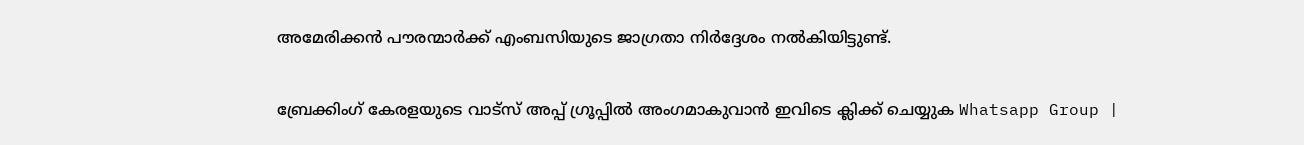അമേരിക്കന്‍ പൗരന്മാര്‍ക്ക് എംബസിയുടെ ജാഗ്രതാ നിര്‍ദ്ദേശം നല്‍കിയിട്ടുണ്ട്.

ബ്രേക്കിംഗ് കേരളയുടെ വാട്സ് അപ്പ് ഗ്രൂപ്പിൽ അംഗമാകുവാൻ ഇവിടെ ക്ലിക്ക് ചെയ്യുക Whatsapp Group |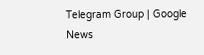Telegram Group | Google News